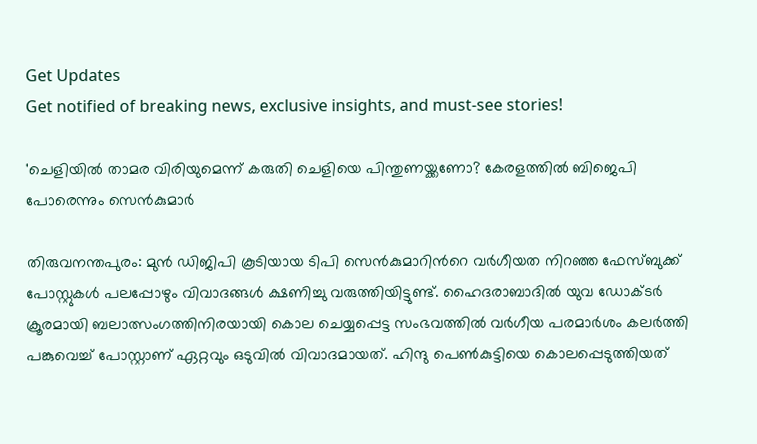Get Updates
Get notified of breaking news, exclusive insights, and must-see stories!

'ചെളിയില്‍ താമര വിരിയുമെന്ന് കരുതി ചെളിയെ പിന്തുണയ്ക്കണോ? കേരളത്തില്‍ ബിജെപി പോരെന്നും സെന്‍കുമാര്‍

തിരുവനന്തപുരം: മുന്‍ ഡിജിപി കൂടിയായ ടിപി സെന്‍കുമാറിന്‍റെ വര്‍ഗീയത നിറഞ്ഞ ഫേസ്ബുക്ക് പോസ്റ്റുകള്‍ പലപ്പോഴും വിവാദങ്ങള്‍ ക്ഷണിച്ചു വരുത്തിയിട്ടുണ്ട്. ഹൈദരാബാദില്‍ യുവ ഡോക്ടര്‍ ക്രൂരമായി ബലാത്സംഗത്തിനിരയായി കൊല ചെയ്യപ്പെട്ട സംഭവത്തില്‍ വര്‍ഗീയ പരമാര്‍ശം കലര്‍ത്തി പങ്കുവെച്ച് പോസ്റ്റാണ് ഏറ്റവും ഒടുവില്‍ വിവാദമായത്. ഹിന്ദു പെണ്‍കുട്ടിയെ കൊലപ്പെടുത്തിയത്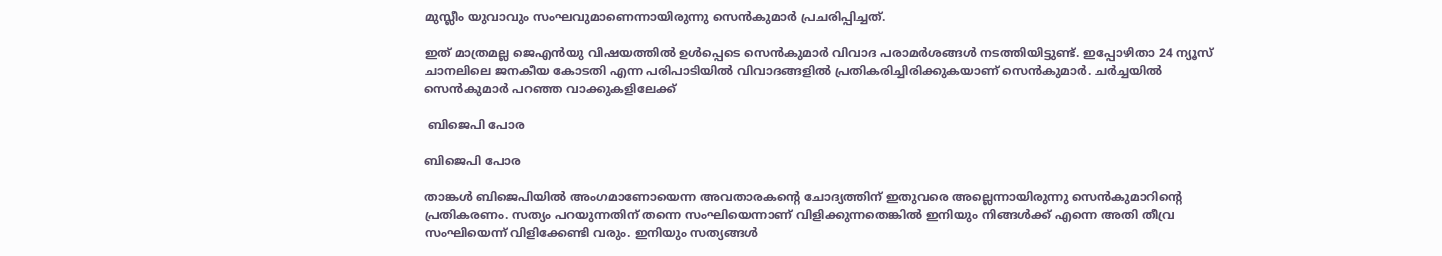മുസ്ലീം യുവാവും സംഘവുമാണെന്നായിരുന്നു സെന്‍കുമാര്‍ പ്രചരിപ്പിച്ചത്.

ഇത് മാത്രമല്ല ജെഎന്‍യു വിഷയത്തില്‍ ഉള്‍പ്പെടെ സെന്‍കുമാര്‍ വിവാദ പരാമര്‍ശങ്ങള്‍ നടത്തിയിട്ടുണ്ട്. ഇപ്പോഴിതാ 24 ന്യൂസ് ചാനലിലെ ജനകീയ കോടതി എന്ന പരിപാടിയില്‍ വിവാദങ്ങളില്‍ പ്രതികരിച്ചിരിക്കുകയാണ് സെന്‍കുമാര്‍. ചര്‍ച്ചയില്‍ സെന്‍കുമാര്‍ പറഞ്ഞ വാക്കുകളിലേക്ക്

 ബിജെപി പോര

ബിജെപി പോര

താങ്കള്‍ ബിജെപിയില്‍ അംഗമാണോയെന്ന അവതാരകന്‍റെ ചോദ്യത്തിന് ഇതുവരെ അല്ലെന്നായിരുന്നു സെന്‍കുമാറിന്‍റെ പ്രതികരണം. സത്യം പറയുന്നതിന് തന്നെ സംഘിയെന്നാണ് വിളിക്കുന്നതെങ്കില്‍ ഇനിയും നിങ്ങള്‍ക്ക് എന്നെ അതി തീവ്ര സംഘിയെന്ന് വിളിക്കേണ്ടി വരും. ഇനിയും സത്യങ്ങള്‍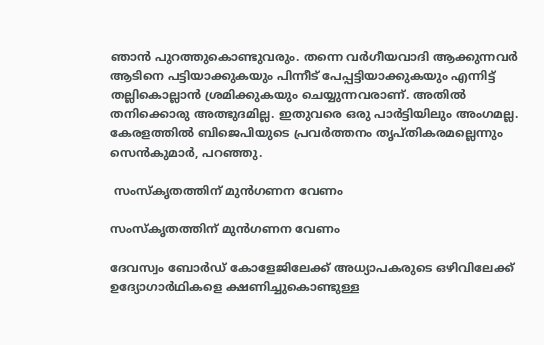ഞാന്‍ പുറത്തുകൊണ്ടുവരും. തന്നെ വര്‍ഗീയവാദി ആക്കുന്നവര്‍ ആടിനെ പട്ടിയാക്കുകയും പിന്നീട് പേപ്പട്ടിയാക്കുകയും എന്നിട്ട് തല്ലികൊല്ലാന്‍ ശ്രമിക്കുകയും ചെയ്യുന്നവരാണ്. അതില്‍ തനിക്കൊരു അത്ഭുദമില്ല. ഇതുവരെ ഒരു പാര്‍ട്ടിയിലും അംഗമല്ല. കേരളത്തില്‍ ബിജെപിയുടെ പ്രവര്‍ത്തനം തൃപ്തികരമല്ലെന്നും സെന്‍കുമാര്‍, പറഞ്ഞു.

 സംസ്കൃതത്തിന് മുന്‍ഗണന വേണം

സംസ്കൃതത്തിന് മുന്‍ഗണന വേണം

ദേവസ്വം ബോര്‍ഡ് കോളേജിലേക്ക് അധ്യാപകരുടെ ഒഴിവിലേക്ക് ഉദ്യോഗാർഥികളെ ക്ഷണിച്ചുകൊണ്ടുള്ള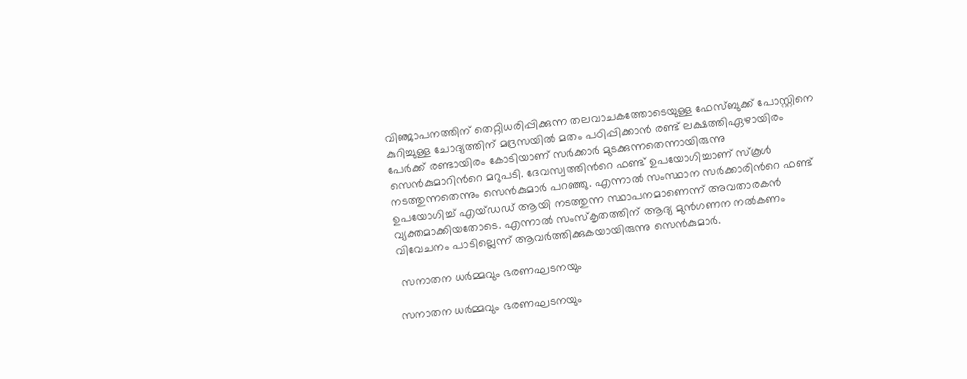വിഞ്ജാപനത്തിന് തെറ്റിധരിപ്പിക്കുന്ന തലവാചകത്തോടെയുള്ള ഫേസ്ബുക്ക് പോസ്റ്റിനെ കുറിച്ചുള്ള ചോദ്യത്തിന് മദ്രസയില്‍ മതം പഠിപ്പിക്കാന്‍ രണ്ട് ലക്ഷത്തിഏഴായിരം പേര്‍ക്ക് രണ്ടായിരം കോടിയാണ് സര്‍ക്കാര്‍ മുടക്കുന്നതെന്നായിരുന്നു സെന്‍കുമാറിന്‍റെ മറുപടി. ദേവസ്വത്തിന്‍റെ ഫണ്ട് ഉപയോഗിച്ചാണ് സ്കൂള്‍ നടത്തുന്നതെന്നും സെന്‍കുമാര്‍ പറഞ്ഞു. എന്നാല്‍ സംസ്ഥാന സര്‍ക്കാരിന്‍റെ ഫണ്ട് ഉപയോഗിച്ച് എയ്ഡഡ് ആയി നടത്തുന്ന സ്ഥാപനമാണെന്ന് അവതാരകന്‍ വ്യക്തമാക്കിയതോടെ. എന്നാല്‍ സംസ്കൃതത്തിന് ആദ്യ മുന്‍ഗണന നല്‍കണം വിവേചനം പാടില്ലെന്ന് ആവര്‍ത്തിക്കുകയായിരുന്നു സെന്‍കുമാര്‍.

 സനാതന ധര്‍മ്മവും ഭരണഘടനയും

സനാതന ധര്‍മ്മവും ഭരണഘടനയും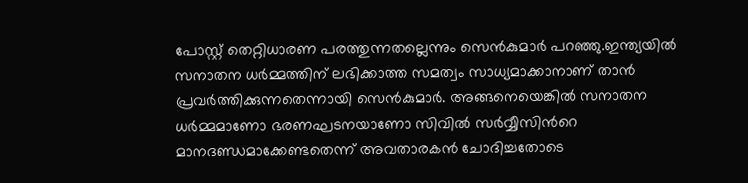പോസ്റ്റ് തെറ്റിധാരണ പരത്തുന്നതല്ലെന്നും സെന്‍കുമാര്‍ പറഞ്ഞു.ഇന്ത്യയില്‍ സനാതന ധര്‍മ്മത്തിന് ലഭിക്കാത്ത സമത്വം സാധ്യമാക്കാനാണ് താന്‍ പ്രവര്‍ത്തിക്കുന്നതെന്നായി സെന്‍കുമാര്‍. അങ്ങനെയെങ്കില്‍ സനാതന ധര്‍മ്മമാണോ ഭരണഘടനയാണോ സിവില്‍ സര്‍വ്വീസിന്‍റെ മാനദണ്ഡമാക്കേണ്ടതെന്ന് അവതാരകന്‍ ചോദിച്ചതോടെ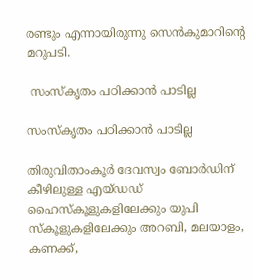രണ്ടും എന്നായിരുന്നു സെന്‍കുമാറിന്‍റെ മറുപടി.

 സംസ്കൃതം പഠിക്കാന്‍ പാടില്ല

സംസ്കൃതം പഠിക്കാന്‍ പാടില്ല

തിരുവിതാംകൂര്‍ ദേവസ്വം ബോർഡിന് കീഴിലുള്ള എയ്ഡഡ് ഹൈസ്കൂളുകളിലേക്കും യുപി സ്കൂളുകളിലേക്കും അറബി, മലയാളം, കണക്ക്,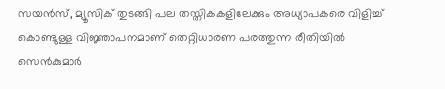സയൻസ്, മ്യൂസിക് തുടങ്ങി പല തസ്തികകളിലേക്കും അധ്യാപകരെ വിളിച്ച് കൊണ്ടുള്ള വിജ്ഞാപനമാണ് തെറ്റിധാരണ പരത്തുന്ന രീതിയില്‍ സെന്‍കുമാര്‍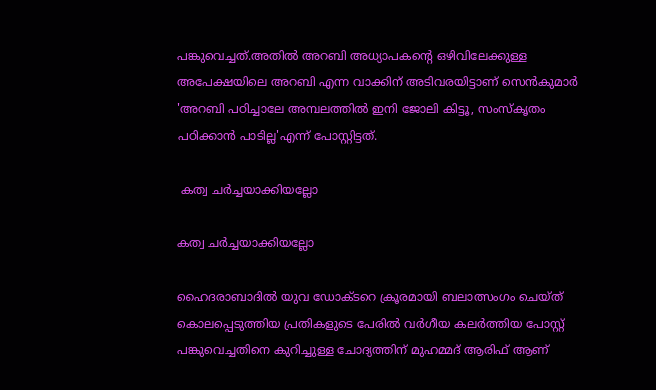പങ്കുവെച്ചത്.അതിൽ അറബി അധ്യാപകന്‍റെ ഒഴിവിലേക്കുള്ള അപേക്ഷയിലെ അറബി എന്ന വാക്കിന് അടിവരയിട്ടാണ് സെൻകുമാര്‍ 'അറബി പഠിച്ചാലേ അമ്പലത്തിൽ ഇനി ജോലി കിട്ടൂ, സംസ്കൃതം പഠിക്കാൻ പാടില്ല'എന്ന് പോസ്റ്റിട്ടത്.

 കത്വ ചര്‍ച്ചയാക്കിയല്ലോ

കത്വ ചര്‍ച്ചയാക്കിയല്ലോ

ഹൈദരാബാദില്‍ യുവ ഡോക്ടറെ ക്രൂരമായി ബലാത്സംഗം ചെയ്ത് കൊലപ്പെടുത്തിയ പ്രതികളുടെ പേരില്‍ വര്‍ഗീയ കലര്‍ത്തിയ പോസ്റ്റ് പങ്കുവെച്ചതിനെ കുറിച്ചുള്ള ചോദ്യത്തിന് മുഹമ്മദ് ആരിഫ് ആണ്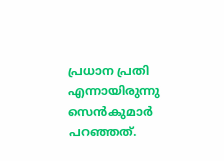പ്രധാന പ്രതി എന്നായിരുന്നു സെന്‍കുമാര്‍ പറഞ്ഞത്.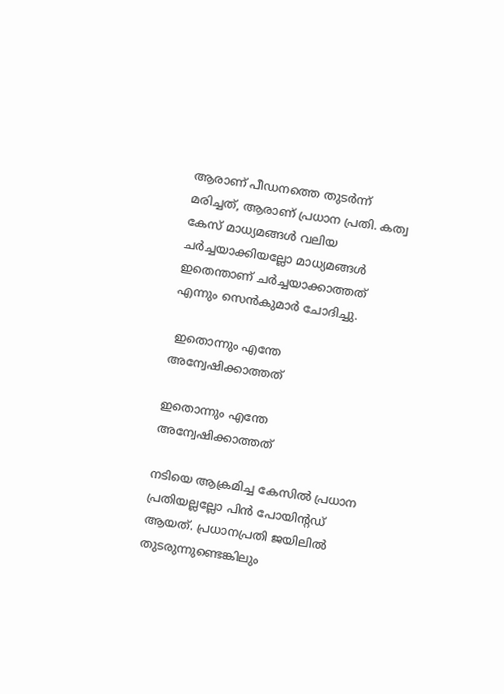ആരാണ് പീഡനത്തെ തുടര്‍ന്ന് മരിച്ചത്, ആരാണ് പ്രധാന പ്രതി. കത്വ കേസ് മാധ്യമങ്ങള്‍ വലിയ ചര്‍ച്ചയാക്കിയല്ലോ മാധ്യമങ്ങള്‍ ഇതെന്താണ് ചര്‍ച്ചയാക്കാത്തത് എന്നും സെന്‍കുമാര്‍ ചോദിച്ചു.

 ഇതൊന്നും എന്തേ അന്വേഷിക്കാത്തത്

ഇതൊന്നും എന്തേ അന്വേഷിക്കാത്തത്

നടിയെ ആക്രമിച്ച കേസില്‍ പ്രധാന പ്രതിയല്ലല്ലോ പിന്‍ പോയിന്‍റഡ് ആയത്. പ്രധാനപ്രതി ജയിലില്‍ തുടരുന്നുണ്ടെങ്കിലും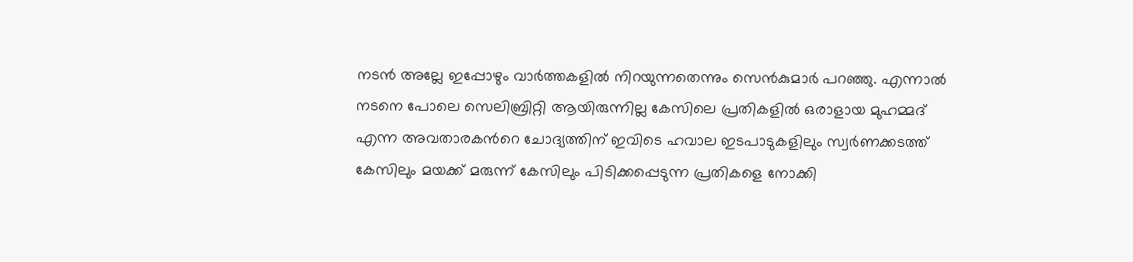നടന്‍ അല്ലേ ഇപ്പോഴും വാര്‍ത്തകളില്‍ നിറയുന്നതെന്നും സെന്‍കുമാര്‍ പറഞ്ഞു. എന്നാല്‍ നടനെ പോലെ സെലിബ്രിറ്റി ആയിരുന്നില്ല കേസിലെ പ്രതികളില്‍ ഒരാളായ മുഹമ്മദ് എന്ന അവതാരകന്‍റെ ചോദ്യത്തിന് ഇവിടെ ഹവാല ഇടപാടുകളിലും സ്വര്‍ണക്കടത്ത് കേസിലും മയക്ക് മരുന്ന് കേസിലും പിടിക്കപ്പെടുന്ന പ്രതികളെ നോക്കി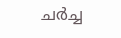ചര്‍ച്ച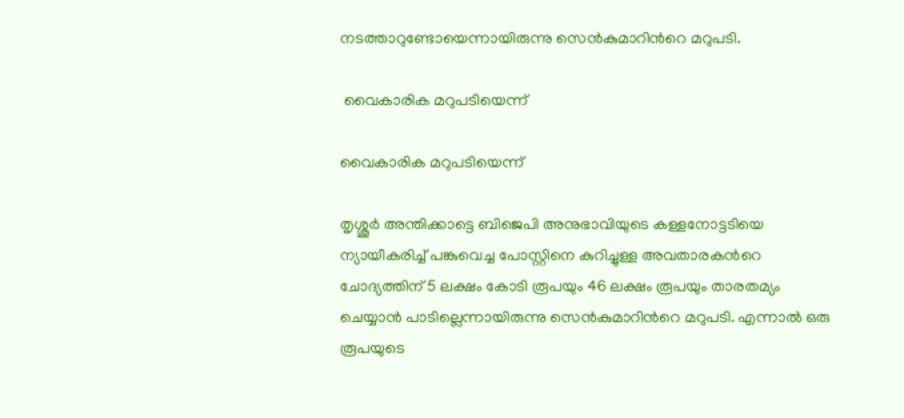നടത്താറുണ്ടോയെന്നായിരുന്നു സെന്‍കുമാറിന്‍റെ മറുപടി.

 വൈകാരിക മറുപടിയെന്ന്

വൈകാരിക മറുപടിയെന്ന്

തൃശ്ശൂര്‍ അന്തിക്കാട്ടെ ബിജെപി അനുഭാവിയുടെ കള്ളനോട്ടടിയെ ന്യായീകരിച്ച് പങ്കുവെച്ച പോസ്റ്റിനെ കുറിച്ചുള്ള അവതാരകന്‍റെ ചോദ്യത്തിന് 5 ലക്ഷം കോടി രൂപയും 46 ലക്ഷം രൂപയും താരതമ്യം ചെയ്യാന്‍ പാടില്ലെന്നായിരുന്നു സെന്‍കുമാറിന്‍റെ മറുപടി. എന്നാല്‍ ഒരു രൂപയുടെ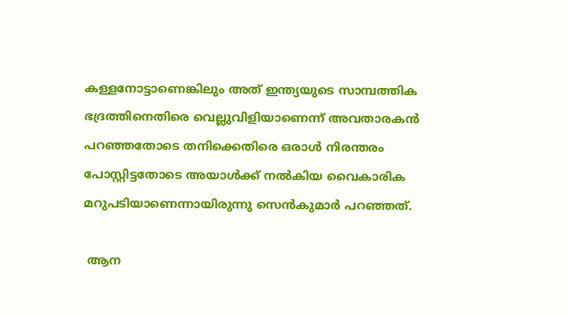കള്ളനോട്ടാണെങ്കിലും അത് ഇന്ത്യയുടെ സാമ്പത്തിക ഭദ്രത്തിനെതിരെ വെല്ലുവിളിയാണെന്ന് അവതാരകന്‍ പറഞ്ഞതോടെ തനിക്കെതിരെ ഒരാള്‍ നിരന്തരം പോസ്റ്റിട്ടതോടെ അയാള്‍ക്ക് നല്‍കിയ വൈകാരിക മറുപടിയാണെന്നായിരുന്നു സെന്‍കുമാര്‍ പറഞ്ഞത്.

 ആന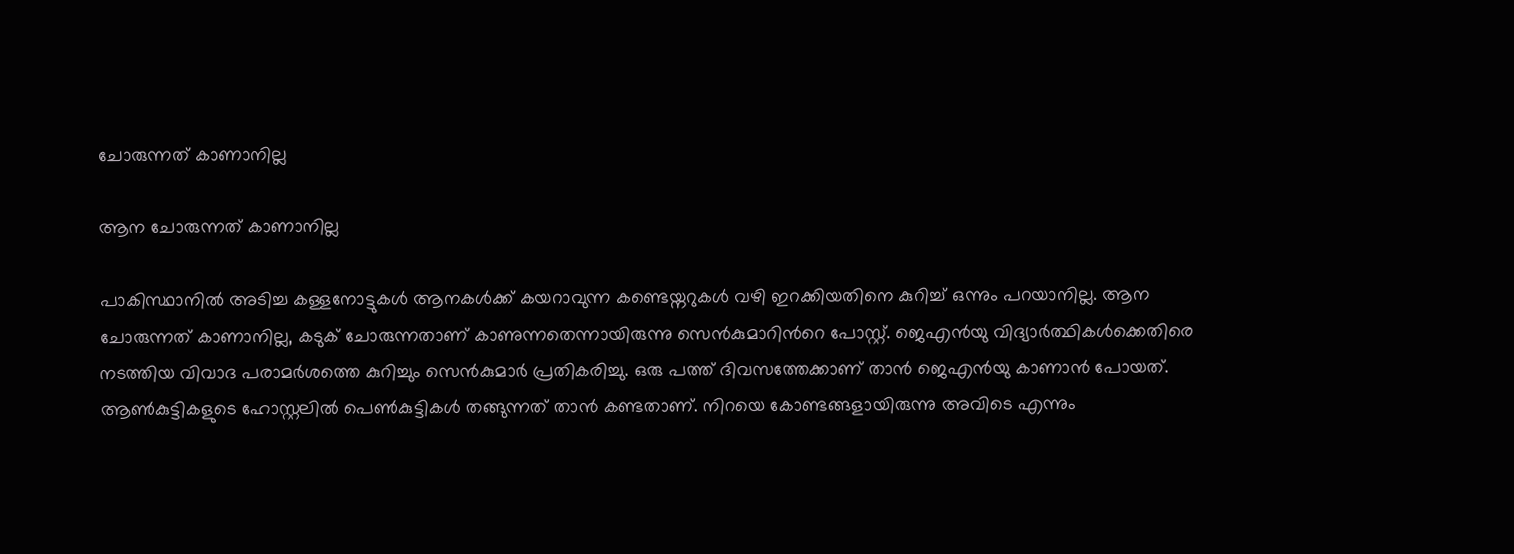ചോരുന്നത് കാണാനില്ല

ആന ചോരുന്നത് കാണാനില്ല

പാകിസ്ഥാനില്‍ അടിച്ച കള്ളനോട്ടുകള്‍ ആനകള്‍ക്ക് കയറാവുന്ന കണ്ടെയ്നറുകള്‍ വഴി ഇറക്കിയതിനെ കുറിച്ച് ഒന്നും പറയാനില്ല. ആന ചോരുന്നത് കാണാനില്ല, കടുക് ചോരുന്നതാണ് കാണുന്നതെന്നായിരുന്നു സെന്‍കുമാറിന്‍റെ പോസ്റ്റ്. ജെഎന്‍യു വിദ്യാര്‍ത്ഥികള്‍ക്കെതിരെ നടത്തിയ വിവാദ പരാമര്‍ശത്തെ കുറിച്ചും സെന്‍കുമാര്‍ പ്രതികരിച്ചു. ഒരു പത്ത് ദിവസത്തേക്കാണ് താന്‍ ജെഎന്‍യു കാണാന്‍ പോയത്. ആണ്‍കുട്ടികളുടെ ഹോസ്റ്റലില്‍ പെണ്‍കുട്ടികള്‍ തങ്ങുന്നത് താന്‍ കണ്ടതാണ്. നിറയെ കോണ്ടങ്ങളായിരുന്നു അവിടെ എന്നും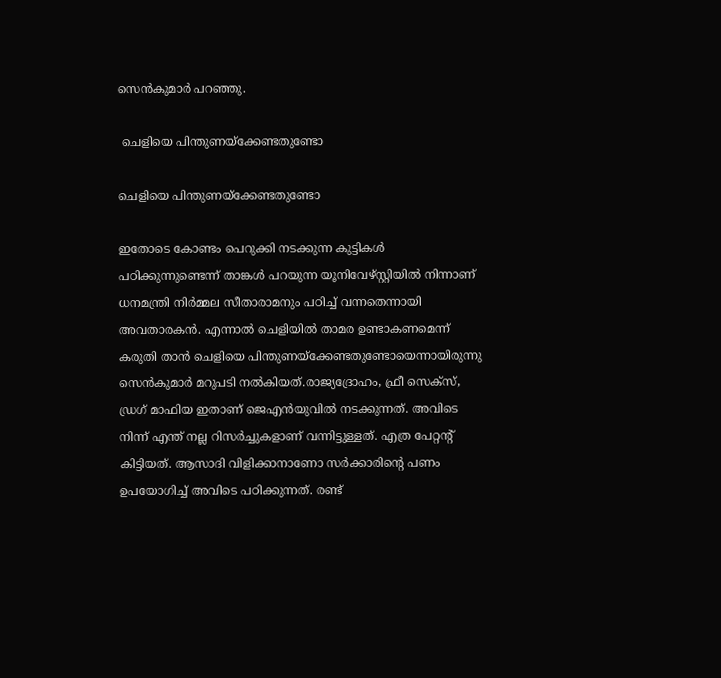സെന്‍കുമാര്‍ പറഞ്ഞു.

 ചെളിയെ പിന്തുണയ്ക്കേണ്ടതുണ്ടോ

ചെളിയെ പിന്തുണയ്ക്കേണ്ടതുണ്ടോ

ഇതോടെ കോണ്ടം പെറുക്കി നടക്കുന്ന കുട്ടികള്‍ പഠിക്കുന്നുണ്ടെന്ന് താങ്കള്‍ പറയുന്ന യൂനിവേഴ്സ്റ്റിയില്‍ നിന്നാണ് ധനമന്ത്രി നിര്‍മ്മല സീതാരാമനും പഠിച്ച് വന്നതെന്നായി അവതാരകന്‍. എന്നാല്‍ ചെളിയില്‍ താമര ഉണ്ടാകണമെന്ന് കരുതി താന്‍ ചെളിയെ പിന്തുണയ്ക്കേണ്ടതുണ്ടോയെന്നായിരുന്നു സെന്‍കുമാര്‍ മറുപടി നല്‍കിയത്.രാജ്യദ്രോഹം, ഫ്രീ സെക്സ്, ഡ്രഗ് മാഫിയ ഇതാണ് ജെഎന്‍യുവില്‍ നടക്കുന്നത്. അവിടെ നിന്ന് എന്ത് നല്ല റിസര്‍ച്ചുകളാണ് വന്നിട്ടുള്ളത്. എത്ര പേറ്റന്‍റ് കിട്ടിയത്. ആസാദി വിളിക്കാനാണോ സര്‍ക്കാരിന്‍റെ പണം ഉപയോഗിച്ച് അവിടെ പഠിക്കുന്നത്. രണ്ട്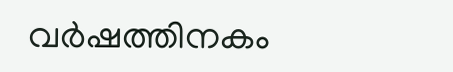വര്‍ഷത്തിനകം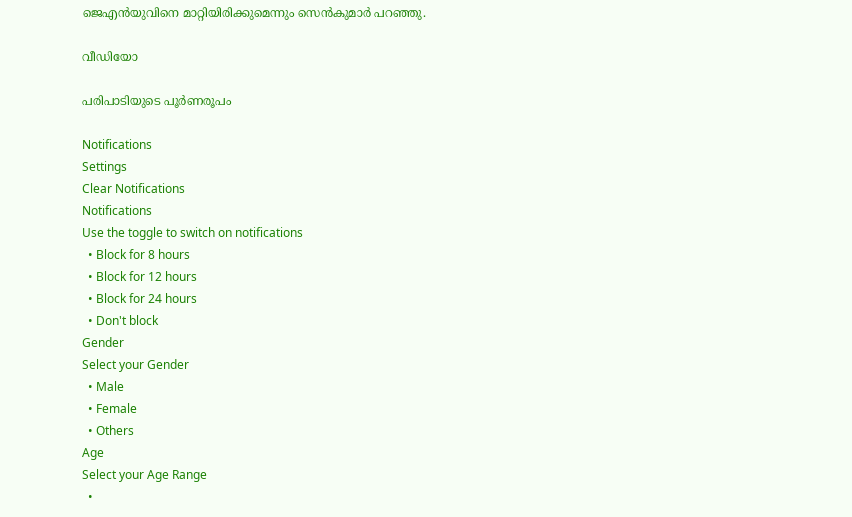ജെഎന്‍യുവിനെ മാറ്റിയിരിക്കുമെന്നും സെന്‍കുമാര്‍ പറഞ്ഞു.

വീഡിയോ

പരിപാടിയുടെ പൂര്‍ണരൂപം

Notifications
Settings
Clear Notifications
Notifications
Use the toggle to switch on notifications
  • Block for 8 hours
  • Block for 12 hours
  • Block for 24 hours
  • Don't block
Gender
Select your Gender
  • Male
  • Female
  • Others
Age
Select your Age Range
  •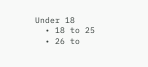Under 18
  • 18 to 25
  • 26 to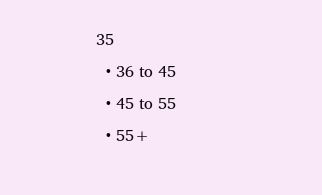35
  • 36 to 45
  • 45 to 55
  • 55+